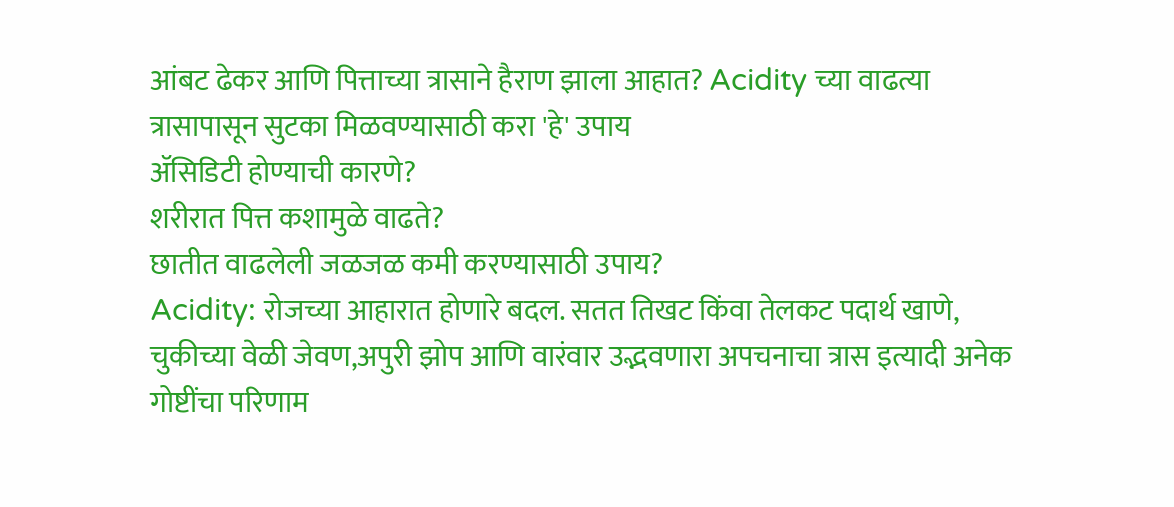आंबट ढेकर आणि पित्ताच्या त्रासाने हैराण झाला आहात? Acidity च्या वाढत्या त्रासापासून सुटका मिळवण्यासाठी करा 'हे' उपाय
ॲसिडिटी होण्याची कारणे?
शरीरात पित्त कशामुळे वाढते?
छातीत वाढलेली जळजळ कमी करण्यासाठी उपाय?
Acidity: रोजच्या आहारात होणारे बदल. सतत तिखट किंवा तेलकट पदार्थ खाणे, चुकीच्या वेळी जेवण,अपुरी झोप आणि वारंवार उद्भवणारा अपचनाचा त्रास इत्यादी अनेक गोष्टींचा परिणाम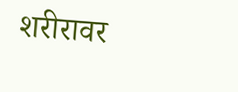शरीरावर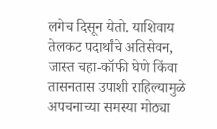लगेच दिसून येतो. याशिवाय तेलकट पदार्थांचे अतिसेवन, जास्त चहा-कॉफी घेणे किंवा तासनतास उपाशी राहिल्यामुळे अपचनाच्या समस्या मोठ्या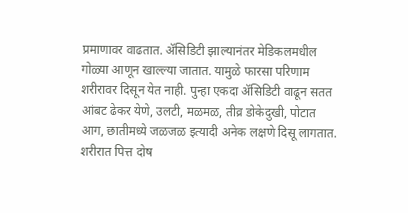प्रमाणावर वाढतात. ॲसिडिटी झाल्यानंतर मेडिकलमधील गोळ्या आणून खाल्ल्या जातात. यामुळे फारसा परिणाम शरीरावर दिसून येत नाही. पुन्हा एकदा ॲसिडिटी वाढून सतत आंबट ढेकर येणे, उलटी, मळमळ, तीव्र डोकेदुखी, पोटात आग, छातीमध्ये जळजळ इत्यादी अनेक लक्षणे दिसू लागतात. शरीरात पित्त दोष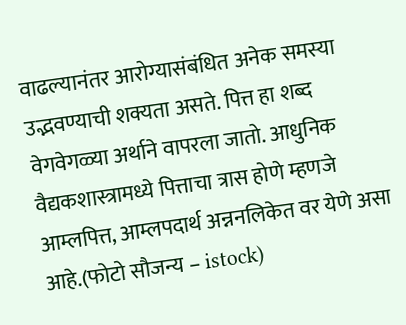वाढल्यानंतर आरोग्यासंबंधित अनेक समस्या उद्भवण्याची शक्यता असते. पित्त हा शब्द वेगवेगळ्या अर्थाने वापरला जातो. आधुनिक वैद्यकशास्त्रामध्ये पित्ताचा त्रास होणे म्हणजे आम्लपित्त, आम्लपदार्थ अन्ननलिकेत वर येणे असा आहे.(फोटो सौजन्य – istock)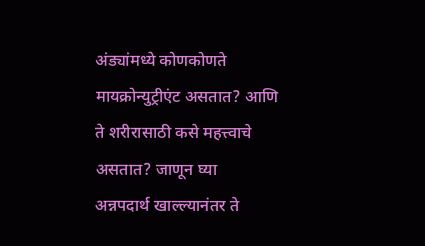अंड्यांमध्ये कोणकोणते मायक्रोन्युट्रीएंट असतात? आणि ते शरीरासाठी कसे महत्त्वाचे असतात? जाणून घ्या
अन्नपदार्थ खाल्ल्यानंतर ते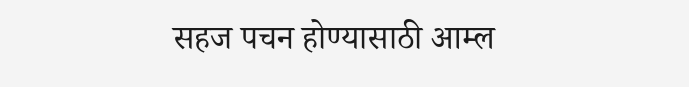सहज पचन होण्यासाठी आम्ल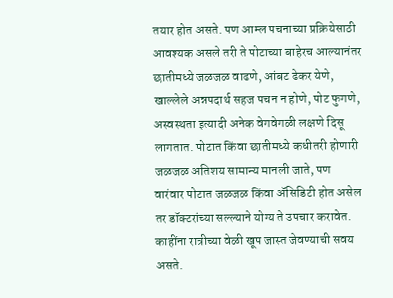तयार होत असते. पण आम्ल पचनाच्या प्रक्रियेसाठी आवश्यक असले तरी ते पोटाच्या बाहेरच आल्यानंतर छातीमध्ये जळजळ वाढणे, आंबट ढेकर येणे, खाल्लेले अन्नपदार्थ सहज पचन न होणे, पोट फुगणे, अस्वस्थता इत्यादी अनेक वेगवेगळी लक्षणे दिसू लागतात. पोटात किंवा छातीमध्ये कधीतरी होणारी जळजळ अतिशय सामान्य मानली जाते, पण वारंवार पोटात जळजळ किंवा ॲसिडिटी होत असेल तर डॉक्टरांच्या सल्ल्याने योग्य ते उपचार करावेत. काहींना रात्रीच्या वेळी खूप जास्त जेवण्याची सवय असते.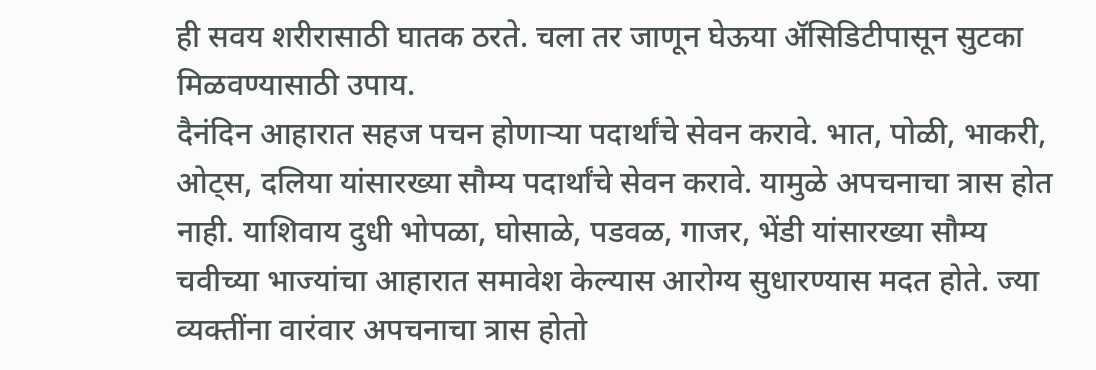ही सवय शरीरासाठी घातक ठरते. चला तर जाणून घेऊया ॲसिडिटीपासून सुटका मिळवण्यासाठी उपाय.
दैनंदिन आहारात सहज पचन होणाऱ्या पदार्थांचे सेवन करावे. भात, पोळी, भाकरी, ओट्स, दलिया यांसारख्या सौम्य पदार्थांचे सेवन करावे. यामुळे अपचनाचा त्रास होत नाही. याशिवाय दुधी भोपळा, घोसाळे, पडवळ, गाजर, भेंडी यांसारख्या सौम्य चवीच्या भाज्यांचा आहारात समावेश केल्यास आरोग्य सुधारण्यास मदत होते. ज्या व्यक्तींना वारंवार अपचनाचा त्रास होतो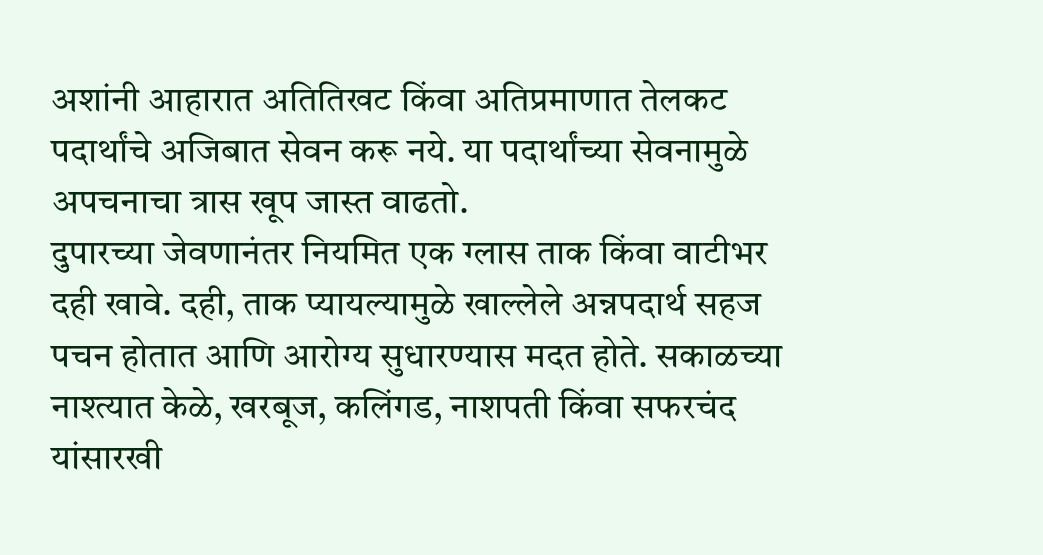अशांनी आहारात अतितिखट किंवा अतिप्रमाणात तेलकट पदार्थांचे अजिबात सेवन करू नये. या पदार्थांच्या सेवनामुळे अपचनाचा त्रास खूप जास्त वाढतो.
दुपारच्या जेवणानंतर नियमित एक ग्लास ताक किंवा वाटीभर दही खावे. दही, ताक प्यायल्यामुळे खाल्लेले अन्नपदार्थ सहज पचन होतात आणि आरोग्य सुधारण्यास मदत होते. सकाळच्या नाश्त्यात केळे, खरबूज, कलिंगड, नाशपती किंवा सफरचंद यांसारखी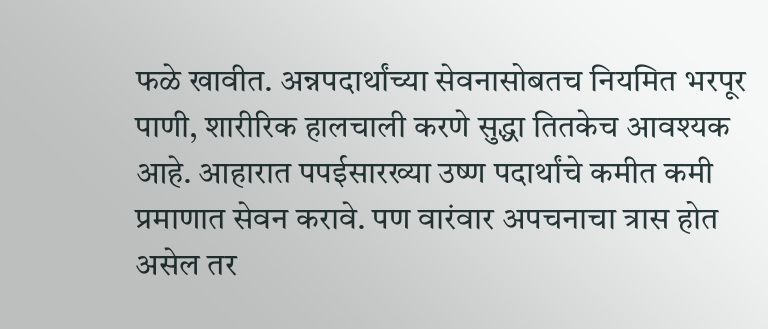फळे खावीत. अन्नपदार्थांच्या सेवनासोबतच नियमित भरपूर पाणी, शारीरिक हालचाली करणे सुद्धा तितकेच आवश्यक आहे. आहारात पपईसारख्या उष्ण पदार्थांचे कमीत कमी प्रमाणात सेवन करावे. पण वारंवार अपचनाचा त्रास होत असेल तर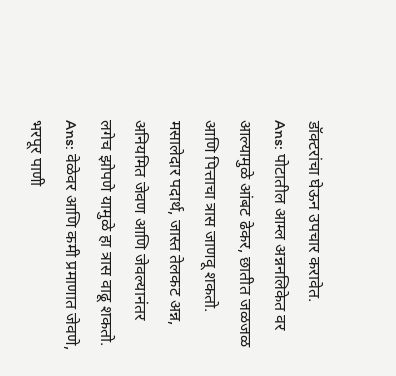डॉक्टरांचा घेऊन उपचार करावेत.
Ans: पोटातील आम्ल अन्ननलिकेत वर आल्यामुळे आंबट ढेकर, छातीत जळजळ आणि पित्ताचा त्रास जाणवू शकतो. मसालेदार पदार्थ, जास्त तेलकट अन्न, अनियमित जेवण आणि जेवल्यानंतर लगेच झोपणे यामुळे हा त्रास वाढू शकतो.
Ans: वेळेवर आणि कमी प्रमाणात जेवणे, भरपूर पाणी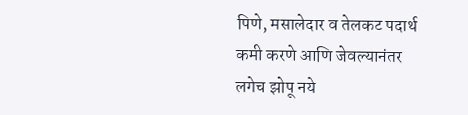पिणे, मसालेदार व तेलकट पदार्थ कमी करणे आणि जेवल्यानंतर लगेच झोपू नये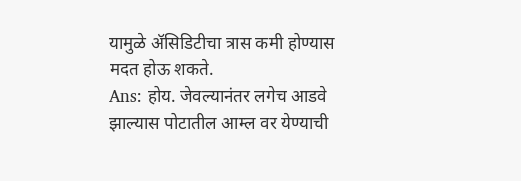यामुळे ॲसिडिटीचा त्रास कमी होण्यास मदत होऊ शकते.
Ans: होय. जेवल्यानंतर लगेच आडवे झाल्यास पोटातील आम्ल वर येण्याची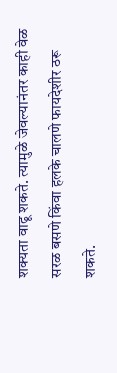शक्यता वाढू शकते. त्यामुळे जेवल्यानंतर काही वेळ सरळ बसणे किंवा हलके चालणे फायदेशीर ठरू शकते.